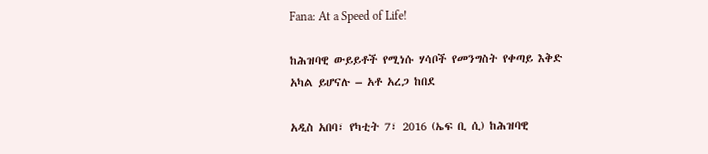Fana: At a Speed of Life!

ከሕዝባዊ ውይይቶች የሚነሱ ሃሳቦች የመንግስት የቀጣይ እቅድ አካል ይሆናሉ – አቶ አረጋ ከበደ

አዲስ አበባ፣ የካቲት 7፣ 2016 (ኤፍ ቢ ሲ) ከሕዝባዊ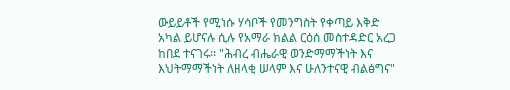ውይይቶች የሚነሱ ሃሳቦች የመንግስት የቀጣይ እቅድ አካል ይሆናሉ ሲሉ የአማራ ክልል ርዕሰ መስተዳድር አረጋ ከበደ ተናገሩ፡፡ "ሕብረ ብሔራዊ ወንድማማችነት እና እህትማማችነት ለዘላቂ ሠላም እና ሁለንተናዊ ብልፅግና"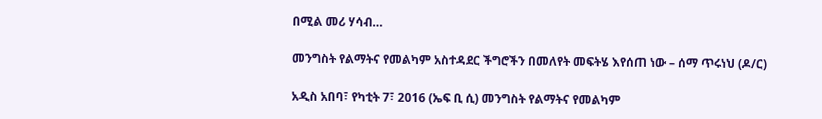በሚል መሪ ሃሳብ…

መንግስት የልማትና የመልካም አስተዳደር ችግሮችን በመለየት መፍትሄ እየሰጠ ነው – ሰማ ጥሩነህ (ዶ/ር)

አዲስ አበባ፣ የካቲት 7፣ 2016 (ኤፍ ቢ ሲ) መንግስት የልማትና የመልካም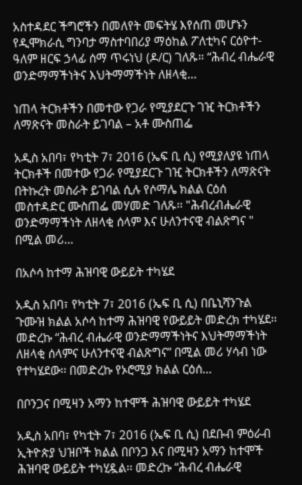አስተዳደር ችግሮችን በመለየት መፍትሄ እየሰጠ መሆኑን የዲሞክራሲ ግንባታ ማስተባበሪያ ማዕከል ፖለቲካና ርዕዮተ-ዓለም ዘርፍ ኃላፊ ሰማ ጥሩነህ (ዶ/ር) ገለጹ። “ሕብረ ብሔራዊ ወንድማማችነትና እህትማማችነት ለዘላቂ…

ነጠላ ትርክቶችን በመተው የጋራ የሚያደርጉ ገዢ ትርክቶችን ለማጽናት መስራት ይገባል – አቶ ሙስጠፌ

አዲስ አበባ፣ የካቲት 7፣ 2016 (ኤፍ ቢ ሲ) የሚያለያዩ ነጠላ ትርክቶች በመተው የጋራ የሚያደርጉ ገዢ ትርክቶችን ለማጽናት በትኩረት መስራት ይገባል ሲሉ የሶማሌ ክልል ርዕሰ መስተዳድር ሙስጠፌ መሃመድ ገለጹ፡፡ "ሕብረብሔራዊ ወንድማማችነት ለዘላቂ ሰላም እና ሁለንተናዊ ብልጽግና " በሚል መሪ…

በአሶሳ ከተማ ሕዝባዊ ውይይት ተካሄደ

አዲስ አበባ፣ የካቲት 7፣ 2016 (ኤፍ ቢ ሲ) በቤኒሻንጉል ጉሙዝ ክልል አሶሳ ከተማ ሕዝባዊ የውይይት መድረክ ተካሄደ፡፡ መድረኩ “ሕብረ ብሔራዊ ወንድማማችነትና እህትማማችነት ለዘላቂ ሰላምና ሁለንተናዊ ብልጽግና” በሚል መሪ ሃሳብ ነው የተካሄደው፡፡ በመድረኩ የኦሮሚያ ክልል ርዕሰ…

በቦንጋና በሚዛን አማን ከተሞች ሕዝባዊ ውይይት ተካሄደ

አዲስ አበባ፣ የካቲት 7፣ 2016 (ኤፍ ቢ ሲ) በደቡብ ምዕራብ ኢትዮጵያ ህዝቦች ክልል በቦንጋ እና በሚዛን አማን ከተሞች ሕዝባዊ ውይይት ተካሂዷል፡፡ መድረኩ “ሕብረ ብሔራዊ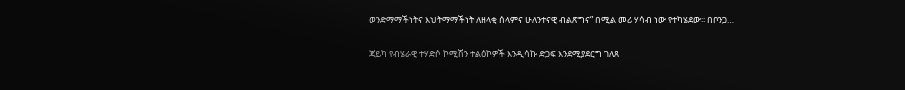ወንድማማችነትና እህትማማችነት ለዘላቂ ሰላምና ሁለንተናዊ ብልጽግና” በሚል መሪ ሃሳብ ነው የተካሄደው፡፡ በቦንጋ…

ጃይካ የብሄራዊ ተሃድሶ ኮሚሽን ተልዕኮዎች እንዲሳኩ ድጋፍ እንደሚያደርግ ገለጸ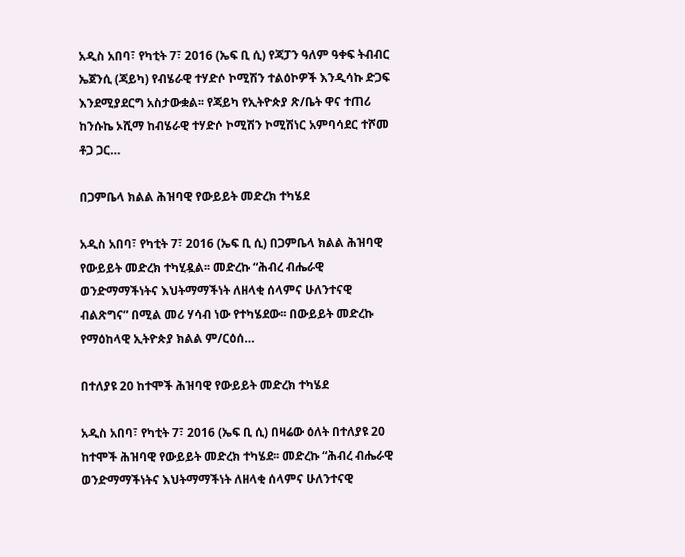አዲስ አበባ፣ የካቲት 7፣ 2016 (ኤፍ ቢ ሲ) የጃፓን ዓለም ዓቀፍ ትብብር ኤጀንሲ (ጃይካ) የብሄራዊ ተሃድሶ ኮሚሽን ተልዕኮዎች እንዲሳኩ ድጋፍ እንደሚያደርግ አስታውቋል፡፡ የጃይካ የኢትዮጵያ ጽ/ቤት ዋና ተጠሪ ከንሱኬ ኦሺማ ከብሄራዊ ተሃድሶ ኮሚሽን ኮሚሽነር አምባሳደር ተሾመ ቶጋ ጋር…

በጋምቤላ ክልል ሕዝባዊ የውይይት መድረክ ተካሄደ

አዲስ አበባ፣ የካቲት 7፣ 2016 (ኤፍ ቢ ሲ) በጋምቤላ ክልል ሕዝባዊ የውይይት መድረክ ተካሂዷል፡፡ መድረኩ “ሕብረ ብሔራዊ ወንድማማችነትና እህትማማችነት ለዘላቂ ሰላምና ሁለንተናዊ ብልጽግና” በሚል መሪ ሃሳብ ነው የተካሄደው፡፡ በውይይት መድረኩ የማዕከላዊ ኢትዮጵያ ክልል ም/ርዕሰ…

በተለያዩ 20 ከተሞች ሕዝባዊ የውይይት መድረክ ተካሄደ

አዲስ አበባ፣ የካቲት 7፣ 2016 (ኤፍ ቢ ሲ) በዛሬው ዕለት በተለያዩ 20 ከተሞች ሕዝባዊ የውይይት መድረክ ተካሄደ፡፡ መድረኩ “ሕብረ ብሔራዊ ወንድማማችነትና እህትማማችነት ለዘላቂ ሰላምና ሁለንተናዊ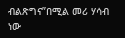ብልጽግና”በሚል መሪ ሃሳብ ነው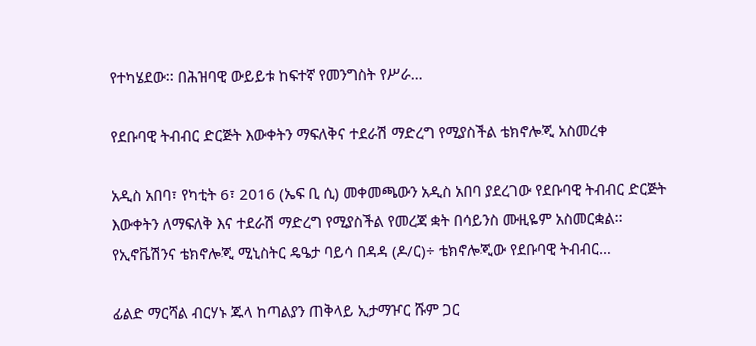የተካሄደው፡፡ በሕዝባዊ ውይይቱ ከፍተኛ የመንግስት የሥራ…

የደቡባዊ ትብብር ድርጅት እውቀትን ማፍለቅና ተደራሽ ማድረግ የሚያስችል ቴክኖሎጂ አስመረቀ

አዲስ አበባ፣ የካቲት 6፣ 2016 (ኤፍ ቢ ሲ) መቀመጫውን አዲስ አበባ ያደረገው የደቡባዊ ትብብር ድርጅት እውቀትን ለማፍለቅ እና ተደራሽ ማድረግ የሚያስችል የመረጃ ቋት በሳይንስ ሙዚዬም አስመርቋል፡፡ የኢኖቬሽንና ቴክኖሎጂ ሚኒስትር ዴዔታ ባይሳ በዳዳ (ዶ/ር)÷ ቴክኖሎጂው የደቡባዊ ትብብር…

ፊልድ ማርሻል ብርሃኑ ጁላ ከጣልያን ጠቅላይ ኢታማዦር ሹም ጋር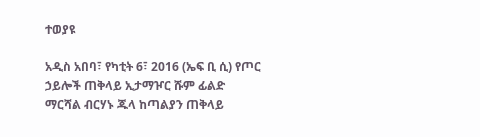ተወያዩ

አዲስ አበባ፣ የካቲት 6፣ 2016 (ኤፍ ቢ ሲ) የጦር ኃይሎች ጠቅላይ ኢታማዦር ሹም ፊልድ ማርሻል ብርሃኑ ጁላ ከጣልያን ጠቅላይ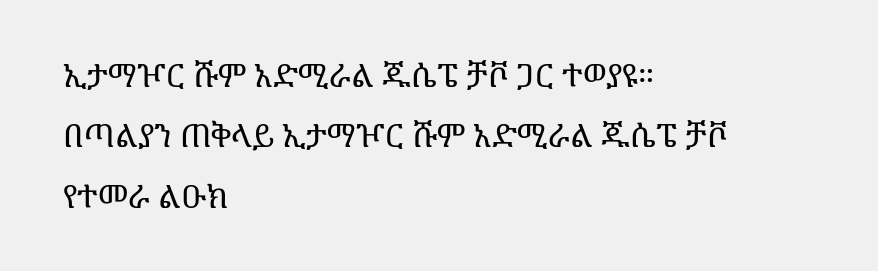ኢታማዦር ሹም አድሚራል ጁሴፔ ቻቮ ጋር ተወያዩ። በጣልያን ጠቅላይ ኢታማዦር ሹም አድሚራል ጁሴፔ ቻቮ የተመራ ልዑክ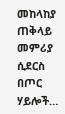መከላከያ ጠቅላይ መምሪያ ሲደርስ በጦር ሃይሎች…